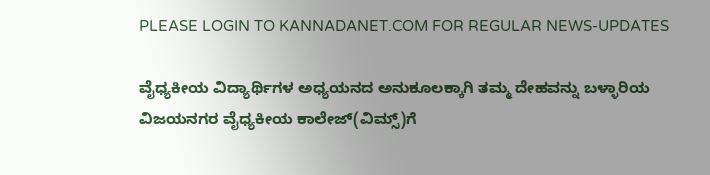PLEASE LOGIN TO KANNADANET.COM FOR REGULAR NEWS-UPDATES

ವೈಧ್ಯಕೀಯ ವಿದ್ಯಾರ್ಥಿಗಳ ಅಧ್ಯಯನದ ಅನುಕೂಲಕ್ಕಾಗಿ ತಮ್ಮ ದೇಹವನ್ನು ಬಳ್ಳಾರಿಯ ವಿಜಯನಗರ ವೈಧ್ಯಕೀಯ ಕಾಲೇಜ್(ವಿಮ್ಸ್)ಗೆ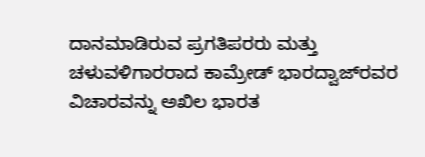ದಾನಮಾಡಿರುವ ಪ್ರಗತಿಪರರು ಮತ್ತು ಚಳುವಳಿಗಾರರಾದ ಕಾಮ್ರೇಡ್ ಭಾರದ್ವಾಜ್‌ರವರ ವಿಚಾರವನ್ನು ಅಖಿಲ ಭಾರತ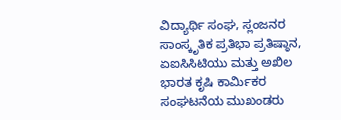ವಿದ್ಯಾರ್ಥಿ ಸಂಘ, ಸ್ಲಂಜನರ ಸಾಂಸ್ಕೃತಿಕ ಪ್ರತಿಭಾ ಪ್ರತಿಷ್ಠಾನ, ಏಐಸಿಸಿಟಿಯು ಮತ್ತು ಅಖಿಲ ಭಾರತ ಕೃಷಿ ಕಾರ್ಮಿಕರ ಸಂಘಟನೆಯ ಮುಖಂಡರು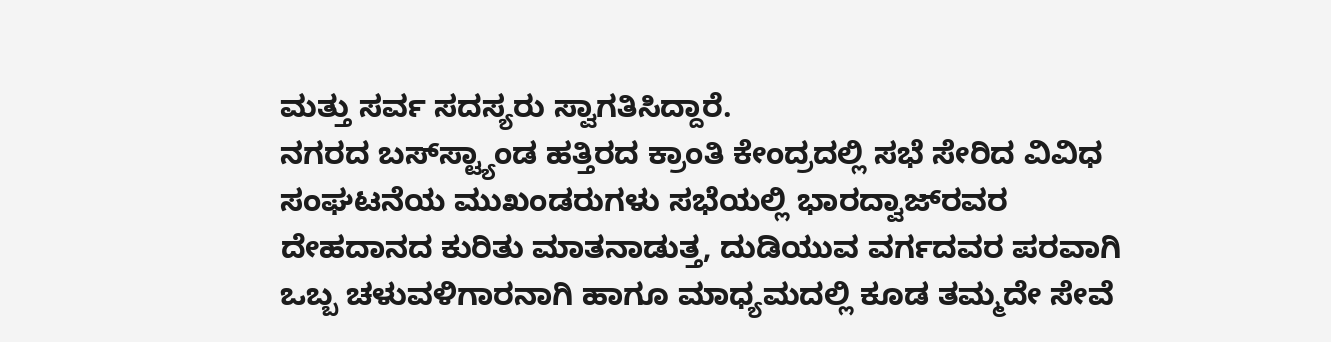ಮತ್ತು ಸರ್ವ ಸದಸ್ಯರು ಸ್ವಾಗತಿಸಿದ್ದಾರೆ.
ನಗರದ ಬಸ್‌ಸ್ಟ್ಯಾಂಡ ಹತ್ತಿರದ ಕ್ರಾಂತಿ ಕೇಂದ್ರದಲ್ಲಿ ಸಭೆ ಸೇರಿದ ವಿವಿಧ ಸಂಘಟನೆಯ ಮುಖಂಡರುಗಳು ಸಭೆಯಲ್ಲಿ ಭಾರದ್ವಾಜ್‌ರವರ ದೇಹದಾನದ ಕುರಿತು ಮಾತನಾಡುತ್ತ, ದುಡಿಯುವ ವರ್ಗದವರ ಪರವಾಗಿ ಒಬ್ಬ ಚಳುವಳಿಗಾರನಾಗಿ ಹಾಗೂ ಮಾಧ್ಯಮದಲ್ಲಿ ಕೂಡ ತಮ್ಮದೇ ಸೇವೆ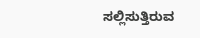ಸಲ್ಲಿಸುತ್ತಿರುವ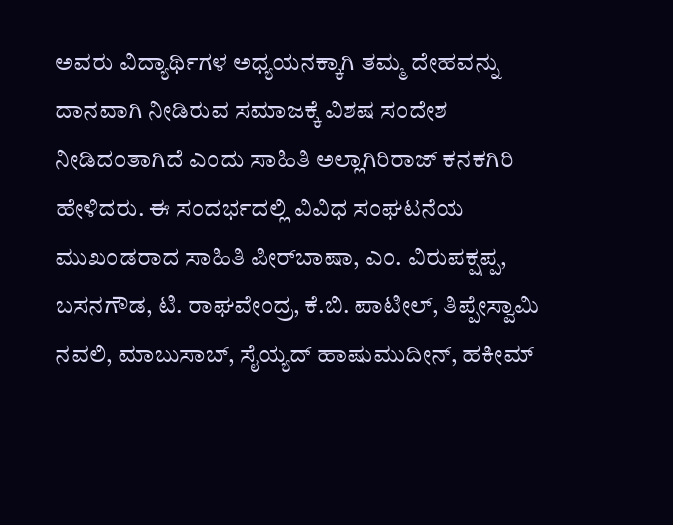ಅವರು ವಿದ್ಯಾರ್ಥಿಗಳ ಅಧ್ಯಯನಕ್ಕಾಗಿ ತಮ್ಮ ದೇಹವನ್ನು ದಾನವಾಗಿ ನೀಡಿರುವ ಸಮಾಜಕ್ಕೆ ವಿಶಷ ಸಂದೇಶ ನೀಡಿದಂತಾಗಿದೆ ಎಂದು ಸಾಹಿತಿ ಅಲ್ಲಾಗಿರಿರಾಜ್ ಕನಕಗಿರಿ ಹೇಳಿದರು. ಈ ಸಂದರ್ಭದಲ್ಲಿ ವಿವಿಧ ಸಂಘಟನೆಯ ಮುಖಂಡರಾದ ಸಾಹಿತಿ ಪೀರ್‌ಬಾಷಾ, ಎಂ. ವಿರುಪಕ್ಷಪ್ಪ, ಬಸನಗೌಡ, ಟಿ. ರಾಘವೇಂದ್ರ, ಕೆ.ಬಿ. ಪಾಟೀಲ್, ತಿಪ್ಪೇಸ್ವಾಮಿ ನವಲಿ, ಮಾಬುಸಾಬ್, ಸೈಯ್ಯದ್ ಹಾಷುಮುದೀನ್, ಹಕೀಮ್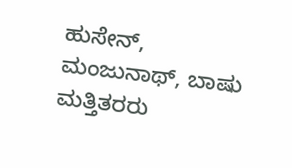ಹುಸೇನ್, ಮಂಜುನಾಥ್, ಬಾಷು ಮತ್ತಿತರರು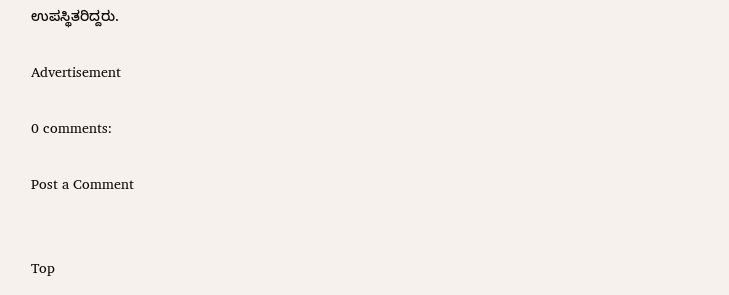ಉಪಸ್ಥಿತರಿದ್ದರು.

Advertisement

0 comments:

Post a Comment


Top